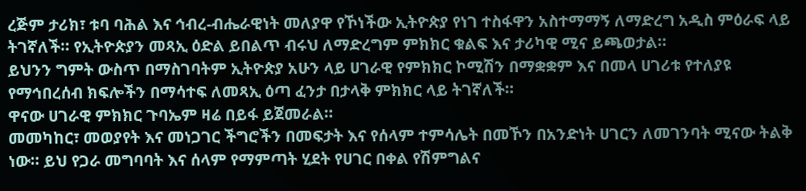ረጅም ታሪክ፣ ቱባ ባሕል እና ኅብረ-ብሔራዊነት መለያዋ የኾነችው ኢትዮጵያ የነገ ተስፋዋን አስተማማኝ ለማድረግ አዲስ ምዕራፍ ላይ ትገኛለች። የኢትዮጵያን መጻኢ ዕድል ይበልጥ ብሩህ ለማድረግም ምክክር ቁልፍ እና ታሪካዊ ሚና ይጫወታል።
ይህንን ግምት ውስጥ በማስገባትም ኢትዮጵያ አሁን ላይ ሀገራዊ የምክክር ኮሚሽን በማቋቋም እና በመላ ሀገሪቱ የተለያዩ የማኅበረሰብ ክፍሎችን በማሳተፍ ለመጻኢ ዕጣ ፈንታ በታላቅ ምክክር ላይ ትገኛለች።
ዋናው ሀገራዊ ምክክር ጉባኤም ዛሬ በይፋ ይጀመራል።
መመካከር፣ መወያየት እና መነጋገር ችግሮችን በመፍታት እና የሰላም ተምሳሌት በመኾን በአንድነት ሀገርን ለመገንባት ሚናው ትልቅ ነው። ይህ የጋራ መግባባት እና ሰላም የማምጣት ሂደት የሀገር በቀል የሽምግልና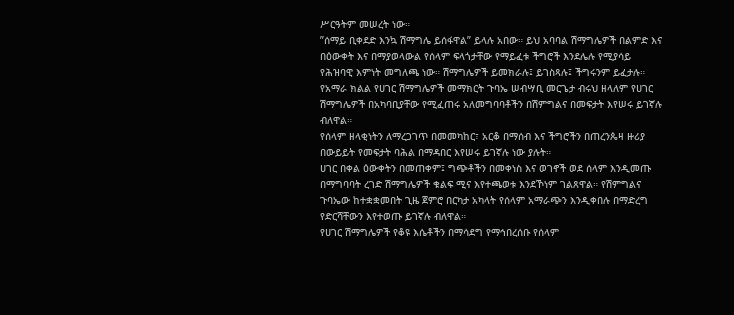ሥርዓትም መሠረት ነው።
”ሰማይ ቢቀደድ እንኳ ሽማግሌ ይሰፋዋል” ይላሉ አበው። ይህ አባባል ሽማግሌዎች በልምድ እና በዕውቀት እና በማያወላውል የሰላም ፍላጎታቸው የማይፈቱ ችግሮች እንደሌሉ የሚያሳይ የሕዝባዊ እምነት መግለጫ ነው። ሽማግሌዎች ይመክራሉ፤ ይገስጻሉ፤ ችግሩንም ይፈታሉ።
የአማራ ክልል የሀገር ሽማግሌዎች መማክርት ጉባኤ ሠብሣቢ መርጌታ ብሩህ ዘላለም የሀገር ሽማግሌዎች በአካባቢያቸው የሚፈጠሩ አለመግባባቶችን በሽምግልና በመፍታት እየሠሩ ይገኛሉ ብለዋል።
የሰላም ዘላቂነትን ለማረጋገጥ በመመካከር፣ አርቆ በማሰብ እና ችግሮችን በጠረንጴዛ ዙሪያ በውይይት የመፍታት ባሕል በማዳበር እየሠሩ ይገኛሉ ነው ያሉት።
ሀገር በቀል ዕውቀትን በመጠቀም፤ ግጭቶችን በመቀነስ እና ወገኖች ወደ ሰላም እንዲመጡ በማግባባት ረገድ ሽማግሌዎች ቁልፍ ሚና እየተጫወቱ እንደኾነም ገልጸዋል። የሽምግልና ጉባኤው ከተቋቋመበት ጊዜ ጀምሮ በርካታ አካላት የሰላም አማራጭን እንዲቀበሉ በማድረግ የድርሻቸውን እየተወጡ ይገኛሉ ብለዋል።
የሀገር ሽማግሌዎች የቆዩ እሴቶችን በማሳደግ የማኅበረሰቡ የሰላም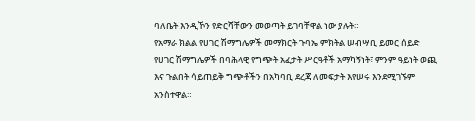ባለቤት እንዲኾን የድርሻቸውን መወጣት ይገባቸዋል ነው ያሉት።
የአማራ ክልል የሀገር ሽማግሌዎች መማክርት ጉባኤ ምክትል ሠብሣቢ ይመር ሰይድ የሀገር ሽማግሌዎች በባሕላዊ የግጭት አፈታት ሥርዓቶች አማካኝነት፣ ምንም ዓይነት ወጪ እና ጉልበት ሳይጠይቅ ግጭቶችን በአካባቢ ደረጃ ለመፍታት እየሠሩ እንደሚገኙም አንስተዋል።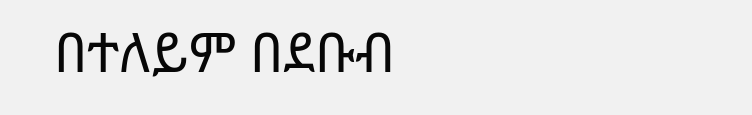በተለይም በደቡብ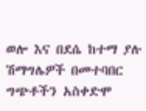ወሎ እና በደሴ ከተማ ያሉ ሽማግሌዎች በመተባበር ግጭቶችን አስቀድሞ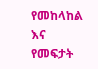የመከላከል እና የመፍታት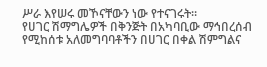ሥራ እየሠሩ መኾናቸውን ነው የተናገሩት።
የሀገር ሽማግሌዎች በቅንጅት በአካባቢው ማኅበረሰብ የሚከሰቱ አለመግባባቶችን በሀገር በቀል ሽምግልና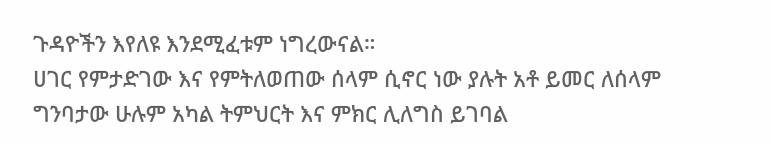ጉዳዮችን እየለዩ እንደሚፈቱም ነግረውናል።
ሀገር የምታድገው እና የምትለወጠው ሰላም ሲኖር ነው ያሉት አቶ ይመር ለሰላም ግንባታው ሁሉም አካል ትምህርት እና ምክር ሊለግስ ይገባል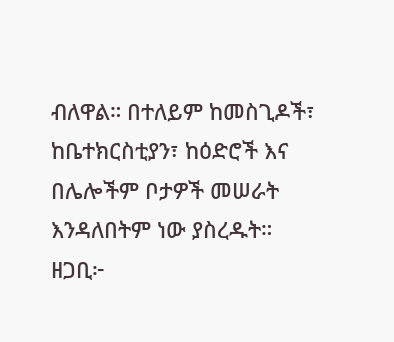ብለዋል። በተለይም ከመስጊዶች፣ ከቤተክርስቲያን፣ ከዕድሮች እና በሌሎችም ቦታዎች መሠራት እንዳለበትም ነው ያስረዱት።
ዘጋቢ፦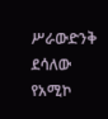ሥራውድንቅ ደሳለው
የአሚኮ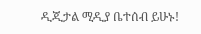ዲጂታል ሚዲያ ቤተሰብ ይሁኑ!